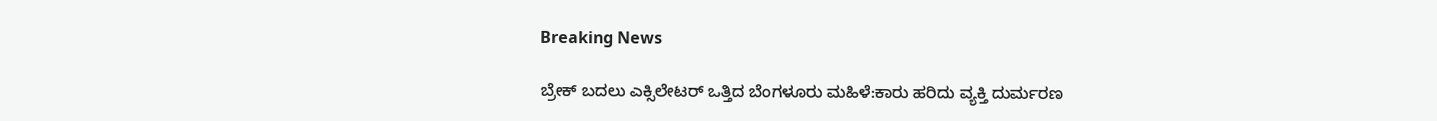Breaking News

ಬ್ರೇಕ್‌ ಬದಲು ಎಕ್ಸಿಲೇಟರ್‌ ಒತ್ತಿದ ಬೆಂಗಳೂರು ಮಹಿಳೆ:ಕಾರು ಹರಿದು ವ್ಯಕ್ತಿ ದುರ್ಮರಣ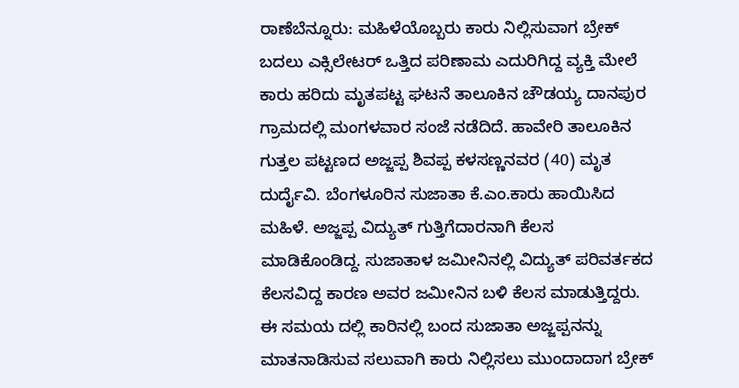ರಾಣೆಬೆನ್ನೂರು: ಮಹಿಳೆಯೊಬ್ಬರು ಕಾರು ನಿಲ್ಲಿಸುವಾಗ ಬ್ರೇಕ್‌ ಬದಲು ಎಕ್ಸಿಲೇಟರ್‌ ಒತ್ತಿದ ಪರಿಣಾಮ ಎದುರಿಗಿದ್ದ ವ್ಯಕ್ತಿ ಮೇಲೆ ಕಾರು ಹರಿದು ಮೃತಪಟ್ಟ ಘಟನೆ ತಾಲೂಕಿನ ಚೌಡಯ್ಯ ದಾನಪುರ ಗ್ರಾಮದಲ್ಲಿ ಮಂಗಳವಾರ ಸಂಜೆ ನಡೆದಿದೆ. ಹಾವೇರಿ ತಾಲೂಕಿನ ಗುತ್ತಲ ಪಟ್ಟಣದ ಅಜ್ಜಪ್ಪ ಶಿವಪ್ಪ ಕಳಸಣ್ಣನವರ (40) ಮೃತ ದುರ್ದೈವಿ. ಬೆಂಗಳೂರಿನ ಸುಜಾತಾ ಕೆ.ಎಂ.ಕಾರು ಹಾಯಿಸಿದ ಮಹಿಳೆ. ಅಜ್ಜಪ್ಪ ವಿದ್ಯುತ್‌ ಗುತ್ತಿಗೆದಾರನಾಗಿ ಕೆಲಸ ಮಾಡಿಕೊಂಡಿದ್ದ. ಸುಜಾತಾಳ ಜಮೀನಿನಲ್ಲಿ ವಿದ್ಯುತ್‌ ಪರಿವರ್ತಕದ ಕೆಲಸವಿದ್ದ ಕಾರಣ ಅವರ ಜಮೀನಿನ ಬಳಿ ಕೆಲಸ ಮಾಡುತ್ತಿದ್ದರು. ಈ ಸಮಯ ದಲ್ಲಿ ಕಾರಿನಲ್ಲಿ ಬಂದ ಸುಜಾತಾ ಅಜ್ಜಪ್ಪನನ್ನು ಮಾತನಾಡಿಸುವ ಸಲುವಾಗಿ ಕಾರು ನಿಲ್ಲಿಸಲು ಮುಂದಾದಾಗ ಬ್ರೇಕ್‌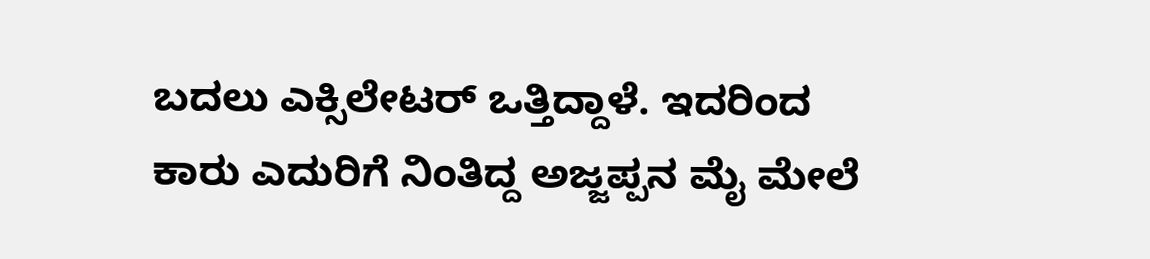ಬದಲು ಎಕ್ಸಿಲೇಟರ್‌ ಒತ್ತಿದ್ದಾಳೆ. ಇದರಿಂದ ಕಾರು ಎದುರಿಗೆ ನಿಂತಿದ್ದ ಅಜ್ಜಪ್ಪನ ಮೈ ಮೇಲೆ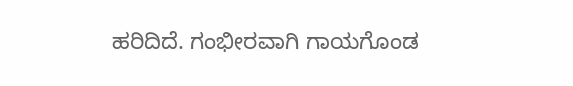ಹರಿದಿದೆ. ಗಂಭೀರವಾಗಿ ಗಾಯಗೊಂಡ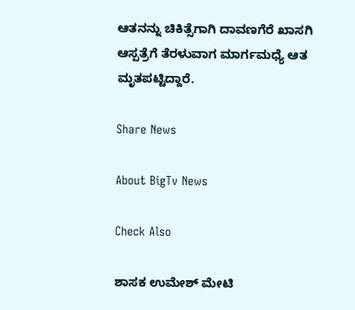ಆತನನ್ನು ಚಿಕಿತ್ಸೆಗಾಗಿ ದಾವಣಗೆರೆ ಖಾಸಗಿ ಆಸ್ಪತ್ರೆಗೆ ತೆರಳುವಾಗ ಮಾರ್ಗಮಧ್ಯೆ ಆತ ಮೃತಪಟ್ಟಿದ್ದಾರೆ.

Share News

About BigTv News

Check Also

ಶಾಸಕ ಉಮೇಶ್ ಮೇಟಿ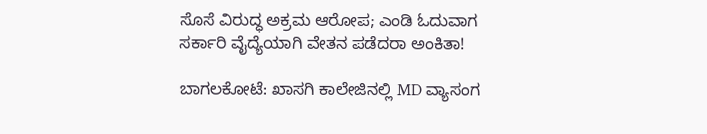ಸೊಸೆ ವಿರುದ್ಧ ಅಕ್ರಮ ಆರೋಪ; ಎಂಡಿ ಓದುವಾಗ ಸರ್ಕಾರಿ ವೈದ್ಯೆಯಾಗಿ ವೇತನ ಪಡೆದರಾ ಅಂಕಿತಾ!

ಬಾಗಲಕೋಟೆ: ಖಾಸಗಿ ಕಾಲೇಜಿನಲ್ಲಿ MD ವ್ಯಾಸಂಗ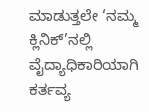ಮಾಡುತ್ತಲೇ ‘ನಮ್ಮ ಕ್ಲಿನಿಕ್’ನಲ್ಲಿ ವೈದ್ಯಾಧಿಕಾರಿಯಾಗಿ ಕರ್ತವ್ಯ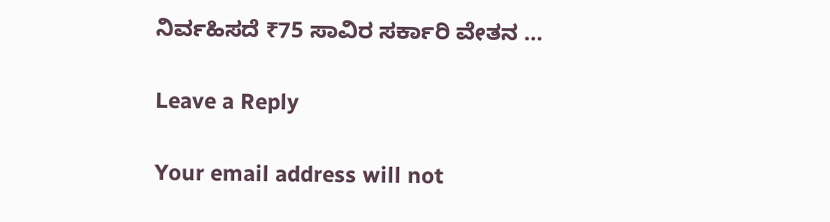ನಿರ್ವಹಿಸದೆ ₹75 ಸಾವಿರ ಸರ್ಕಾರಿ ವೇತನ …

Leave a Reply

Your email address will not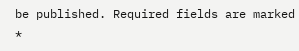be published. Required fields are marked *